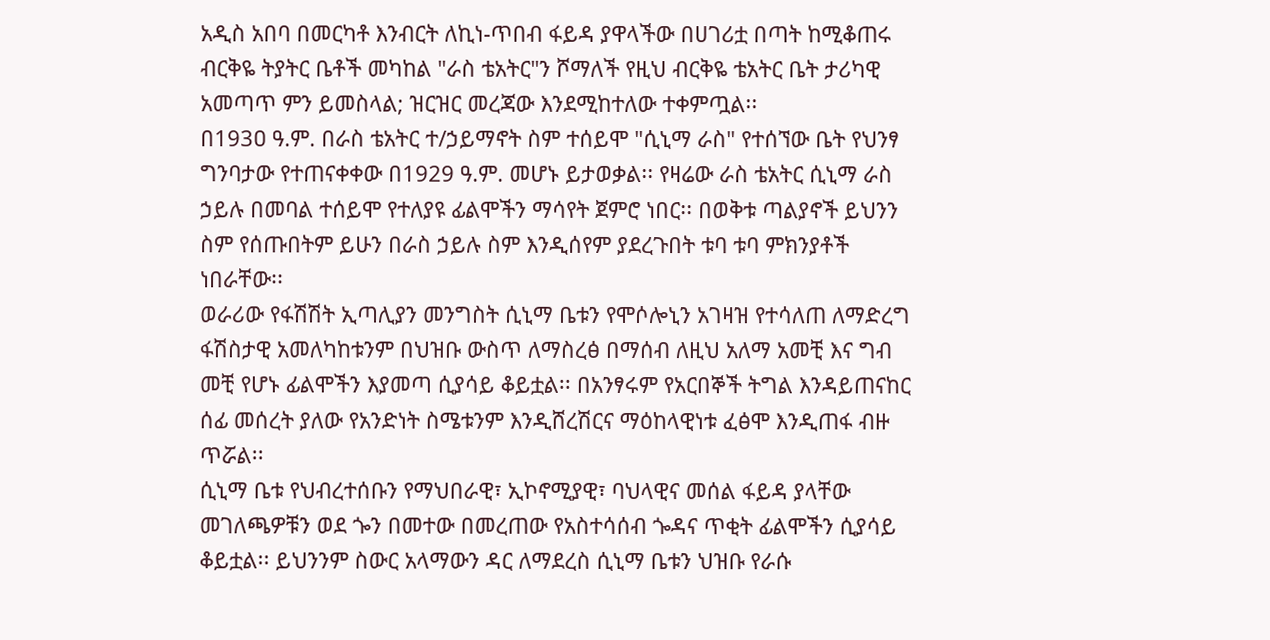አዲስ አበባ በመርካቶ እንብርት ለኪነ-ጥበብ ፋይዳ ያዋላችው በሀገሪቷ በጣት ከሚቆጠሩ ብርቅዬ ትያትር ቤቶች መካከል "ራስ ቴአትር"ን ሾማለች የዚህ ብርቅዬ ቴአትር ቤት ታሪካዊ አመጣጥ ምን ይመስላል; ዝርዝር መረጃው እንደሚከተለው ተቀምጧል፡፡
በ193ዐ ዓ.ም. በራስ ቴአትር ተ/ኃይማኖት ስም ተሰይሞ "ሲኒማ ራስ" የተሰኘው ቤት የህንፃ ግንባታው የተጠናቀቀው በ1929 ዓ.ም. መሆኑ ይታወቃል፡፡ የዛሬው ራስ ቴአትር ሲኒማ ራስ ኃይሉ በመባል ተሰይሞ የተለያዩ ፊልሞችን ማሳየት ጀምሮ ነበር፡፡ በወቅቱ ጣልያኖች ይህንን ስም የሰጡበትም ይሁን በራስ ኃይሉ ስም እንዲሰየም ያደረጉበት ቱባ ቱባ ምክንያቶች ነበራቸው፡፡
ወራሪው የፋሽሽት ኢጣሊያን መንግስት ሲኒማ ቤቱን የሞሶሎኒን አገዛዝ የተሳለጠ ለማድረግ ፋሽስታዊ አመለካከቱንም በህዝቡ ውስጥ ለማስረፅ በማሰብ ለዚህ አለማ አመቺ እና ግብ መቺ የሆኑ ፊልሞችን እያመጣ ሲያሳይ ቆይቷል፡፡ በአንፃሩም የአርበኞች ትግል እንዳይጠናከር ሰፊ መሰረት ያለው የአንድነት ስሜቱንም እንዲሸረሽርና ማዕከላዊነቱ ፈፅሞ እንዲጠፋ ብዙ ጥሯል፡፡
ሲኒማ ቤቱ የህብረተሰቡን የማህበራዊ፣ ኢኮኖሚያዊ፣ ባህላዊና መሰል ፋይዳ ያላቸው መገለጫዎቹን ወደ ጐን በመተው በመረጠው የአስተሳሰብ ጐዳና ጥቂት ፊልሞችን ሲያሳይ ቆይቷል፡፡ ይህንንም ስውር አላማውን ዳር ለማደረስ ሲኒማ ቤቱን ህዝቡ የራሱ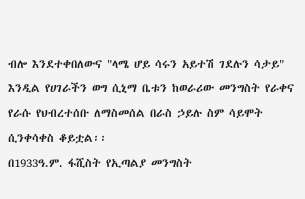ብሎ እንደተቀበለውና "ላሜ ሆይ ሳሩን አይተሽ ገደሉን ሳታይ" እንዲል የሀገራችን ወግ ሲኒማ ቤቱን ከወራሪው መንግስት የራቀና የራሱ የህብረተሰቡ ለማስመሰል በራስ ኃይሉ ስም ሳይሞት ሲንቀሳቀስ ቆይቷል፡፡
በ1933ዓ.ም. ፋሺስት የኢጣልያ መንግስት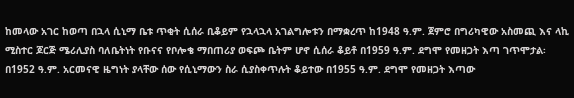ከመላው አገር ከወጣ በኋላ ሲኒማ ቤቱ ጥቂት ሲሰራ ቢቆይም የኋላኋላ አገልግሎቱን በማቋረጥ ከ1948 ዓ.ም. ጀምሮ በግሪካዊው አስመጪ እና ላኪ ሚስተር ጆርጅ ሜሪሊያስ ባለቤትነት የቡናና የቦሎቄ ማበጠሪያ ወፍጮ ቤትም ሆኖ ሲሰራ ቆይቶ በ1959 ዓ.ም. ደግሞ የመዘጋት እጣ ገጥሞታል፡
በ1952 ዓ.ም. አርመናዊ ዜግነት ያላቸው ሰው የሲኒማውን ስራ ሲያስቀጥሉት ቆይተው በ1955 ዓ.ም. ደግሞ የመዘጋት እጣው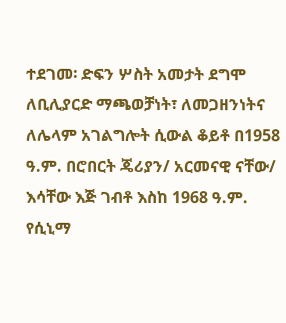ተደገመ፡ ድፍን ሦስት አመታት ደግሞ ለቢሊያርድ ማጫወቻነት፣ ለመጋዘንነትና ለሌላም አገልግሎት ሲውል ቆይቶ በ1958 ዓ.ም. በሮበርት ጄሪያን/ አርመናዊ ናቸው/ እሳቸው እጅ ገብቶ እስከ 1968 ዓ.ም. የሲኒማ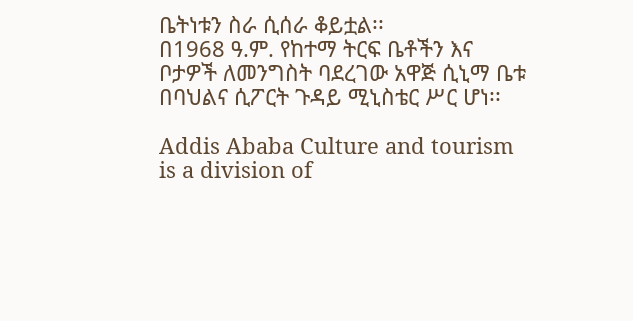ቤትነቱን ስራ ሲሰራ ቆይቷል፡፡
በ1968 ዓ.ም. የከተማ ትርፍ ቤቶችን እና ቦታዎች ለመንግስት ባደረገው አዋጅ ሲኒማ ቤቱ በባህልና ሲፖርት ጉዳይ ሚኒስቴር ሥር ሆነ፡፡

Addis Ababa Culture and tourism is a division of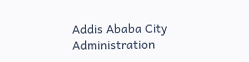Addis Ababa City Administration